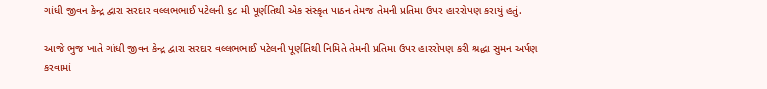ગાંધી જીવન કેન્દ્ર દ્વારા સરદાર વલ્લભભાઈ પટેલની ૬૮ મી પૂર્ણતિથી એક સંસ્કૃત પાઠન તેમજ તેમની પ્રતિમા ઉપર હારરોપણ કરાયું હતું.

આજે ભુજ ખાતે ગાંધી જીવન કેન્દ્ર દ્વારા સરદાર વલ્લભભાઈ પટેલની પૂર્ણતિથી નિમિતે તેમની પ્રતિમા ઉપર હારરોપણ કરી શ્રદ્ધા સુમન અર્પણ કરવામાં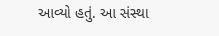આવ્યો હતું. આ સંસ્થા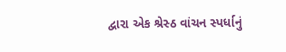દ્વારા એક શ્રેસ્ઠ વાંચન સ્પર્ધાનું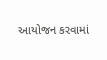આયોજન કરવામાં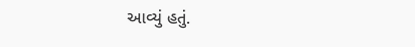આવ્યું હતું.